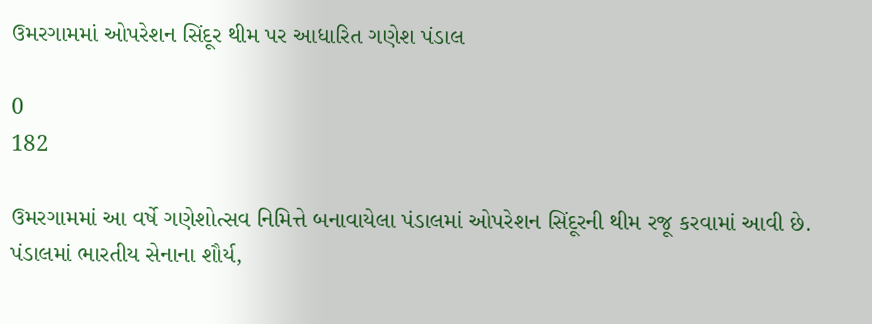ઉમરગામમાં ઓપરેશન સિંદૂર થીમ પર આધારિત ગણેશ પંડાલ

0
182

ઉમરગામમાં આ વર્ષે ગણેશોત્સવ નિમિત્તે બનાવાયેલા પંડાલમાં ઓપરેશન સિંદૂરની થીમ રજૂ કરવામાં આવી છે. પંડાલમાં ભારતીય સેનાના શૌર્ય,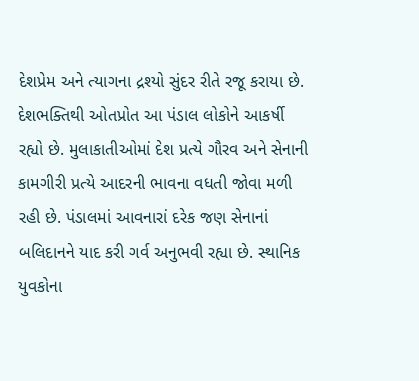દેશપ્રેમ અને ત્યાગના દ્રશ્યો સુંદર રીતે રજૂ કરાયા છે. દેશભક્તિથી ઓતપ્રોત આ પંડાલ લોકોને આકર્ષી રહ્યો છે. મુલાકાતીઓમાં દેશ પ્રત્યે ગૌરવ અને સેનાની કામગીરી પ્રત્યે આદરની ભાવના વધતી જોવા મળી રહી છે. પંડાલમાં આવનારાં દરેક જણ સેનાનાં બલિદાનને યાદ કરી ગર્વ અનુભવી રહ્યા છે. સ્થાનિક યુવકોના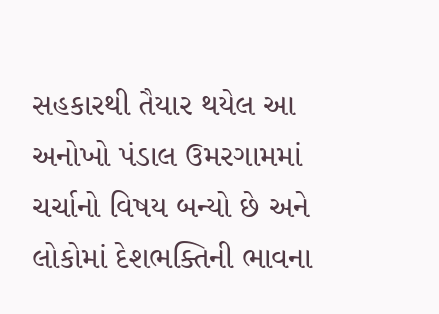સહકારથી તૈયાર થયેલ આ અનોખો પંડાલ ઉમરગામમાં ચર્ચાનો વિષય બન્યો છે અને લોકોમાં દેશભક્તિની ભાવના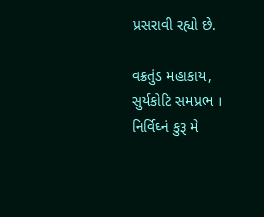પ્રસરાવી રહ્યો છે.

વક્રતુંડ મહાકાય, સુર્યકોટિ સમપ્રભ ।
નિર્વિઘ્નં કુરૂ મે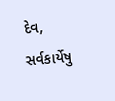દેવ, સર્વકાર્યેષુ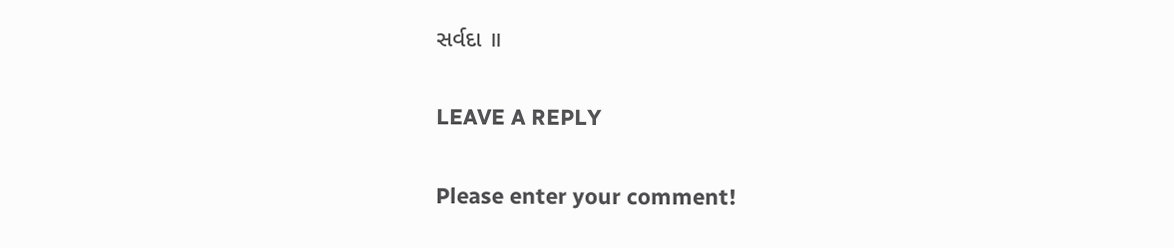સર્વદા ॥

LEAVE A REPLY

Please enter your comment!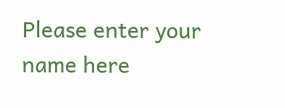Please enter your name here